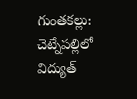గుంతకల్లు: చెట్నేపల్లిలో విద్యుత్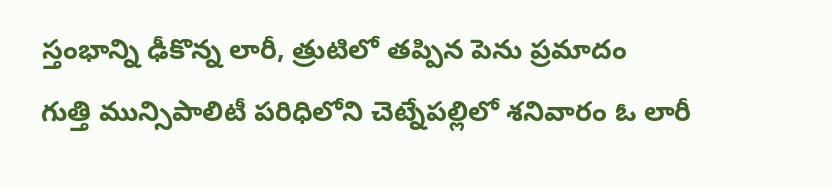స్తంభాన్ని ఢీకొన్న లారీ, త్రుటిలో తప్పిన పెను ప్రమాదం
గుత్తి మున్సిపాలిటీ పరిధిలోని చెట్నేపల్లిలో శనివారం ఓ లారీ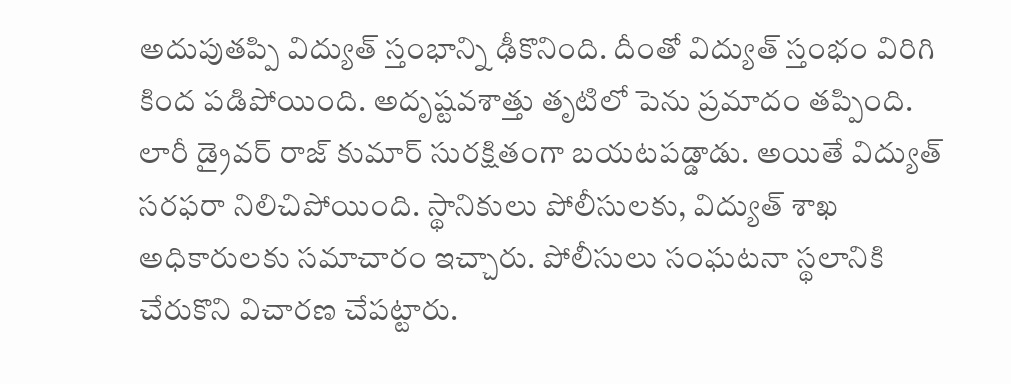అదుపుతప్పి విద్యుత్ స్తంభాన్ని ఢీకొనింది. దీంతో విద్యుత్ స్తంభం విరిగి కింద పడిపోయింది. అదృష్టవశాత్తు తృటిలో పెను ప్రమాదం తప్పింది. లారీ డ్రైవర్ రాజ్ కుమార్ సురక్షితంగా బయటపడ్డాడు. అయితే విద్యుత్ సరఫరా నిలిచిపోయింది. స్థానికులు పోలీసులకు, విద్యుత్ శాఖ అధికారులకు సమాచారం ఇచ్చారు. పోలీసులు సంఘటనా స్థలానికి చేరుకొని విచారణ చేపట్టారు.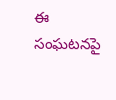ఈ సంఘటనపై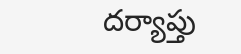దర్యాప్తు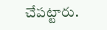చేపట్టారు.